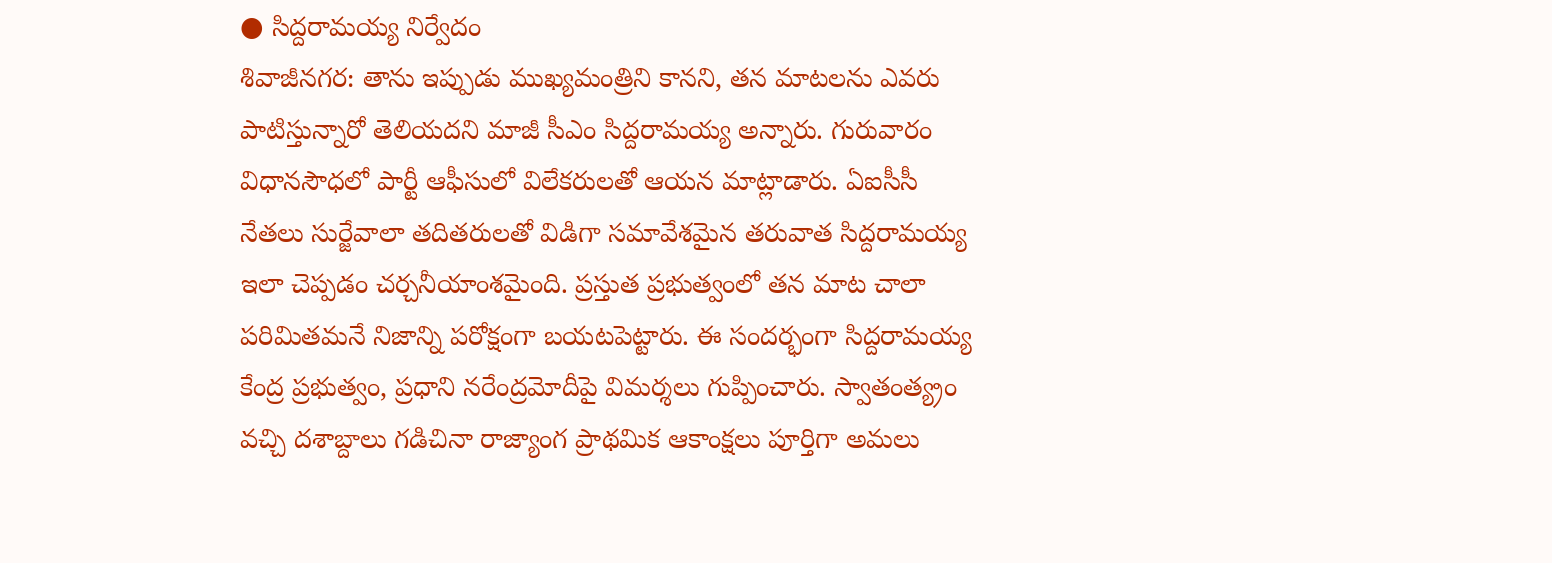● సిద్దరామయ్య నిర్వేదం
శివాజీనగర: తాను ఇప్పుడు ముఖ్యమంత్రిని కానని, తన మాటలను ఎవరు పాటిస్తున్నారో తెలియదని మాజీ సీఎం సిద్దరామయ్య అన్నారు. గురువారం విధానసౌధలో పార్టీ ఆఫీసులో విలేకరులతో ఆయన మాట్లాడారు. ఏఐసీసీ నేతలు సుర్జేవాలా తదితరులతో విడిగా సమావేశమైన తరువాత సిద్దరామయ్య ఇలా చెప్పడం చర్చనీయాంశమైంది. ప్రస్తుత ప్రభుత్వంలో తన మాట చాలా పరిమితమనే నిజాన్ని పరోక్షంగా బయటపెట్టారు. ఈ సందర్భంగా సిద్దరామయ్య కేంద్ర ప్రభుత్వం, ప్రధాని నరేంద్రమోదీపై విమర్శలు గుప్పించారు. స్వాతంత్య్రం వచ్చి దశాబ్దాలు గడిచినా రాజ్యాంగ ప్రాథమిక ఆకాంక్షలు పూర్తిగా అమలు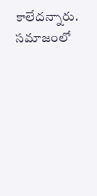కాలేదన్నారు. సమాజంలో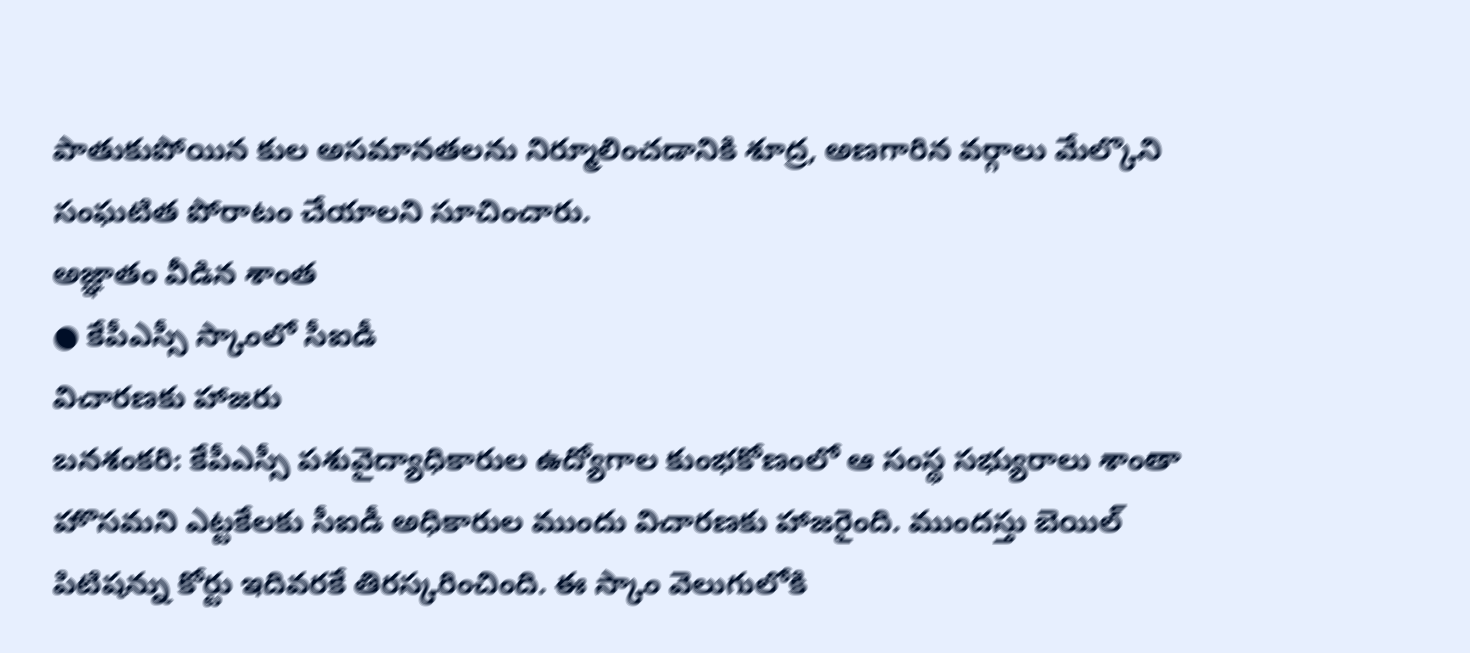పాతుకుపోయిన కుల అసమానతలను నిర్మూలించడానికి శూద్ర, అణగారిన వర్గాలు మేల్కొని సంఘటిత పోరాటం చేయాలని సూచించారు.
అజ్ఞాతం వీడిన శాంత
● కేపీఎస్సీ స్కాంలో సీఐడీ
విచారణకు హాజరు
బనశంకరి: కేపీఎస్సీ పశువైద్యాధికారుల ఉద్యోగాల కుంభకోణంలో ఆ సంస్థ సభ్యురాలు శాంతా హొసమని ఎట్టకేలకు సీఐడీ అధికారుల ముందు విచారణకు హాజరైంది. ముందస్తు బెయిల్ పిటిషన్ను కోర్టు ఇదివరకే తిరస్కరించింది. ఈ స్కాం వెలుగులోకి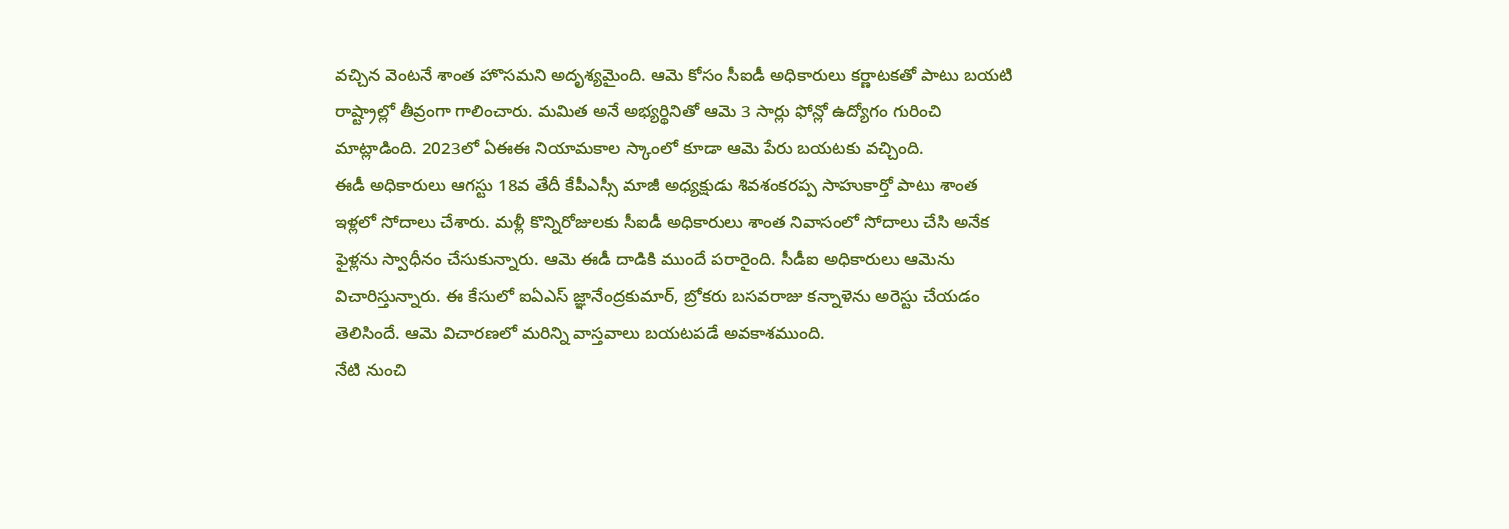వచ్చిన వెంటనే శాంత హొసమని అదృశ్యమైంది. ఆమె కోసం సీఐడీ అధికారులు కర్ణాటకతో పాటు బయటి రాష్ట్రాల్లో తీవ్రంగా గాలించారు. మమిత అనే అభ్యర్థినితో ఆమె 3 సార్లు ఫోన్లో ఉద్యోగం గురించి మాట్లాడింది. 2023లో ఏఈఈ నియామకాల స్కాంలో కూడా ఆమె పేరు బయటకు వచ్చింది.
ఈడీ అధికారులు ఆగస్టు 18వ తేదీ కేపీఎస్సీ మాజీ అధ్యక్షుడు శివశంకరప్ప సాహుకార్తో పాటు శాంత ఇళ్లలో సోదాలు చేశారు. మళ్లీ కొన్నిరోజులకు సీఐడీ అధికారులు శాంత నివాసంలో సోదాలు చేసి అనేక ఫైళ్లను స్వాధీనం చేసుకున్నారు. ఆమె ఈడీ దాడికి ముందే పరారైంది. సీడీఐ అధికారులు ఆమెను విచారిస్తున్నారు. ఈ కేసులో ఐఏఎస్ జ్ఞానేంద్రకుమార్, బ్రోకరు బసవరాజు కన్నాళెను అరెస్టు చేయడం తెలిసిందే. ఆమె విచారణలో మరిన్ని వాస్తవాలు బయటపడే అవకాశముంది.
నేటి నుంచి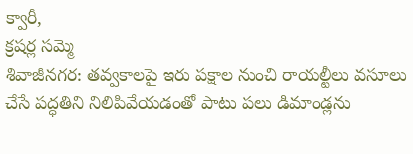క్వారీ,
క్రషర్ల సమ్మె
శివాజీనగర: తవ్వకాలపై ఇరు పక్షాల నుంచి రాయల్టీలు వసూలు చేసే పద్ధతిని నిలిపివేయడంతో పాటు పలు డిమాండ్లను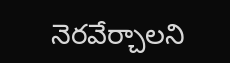నెరవేర్చాలని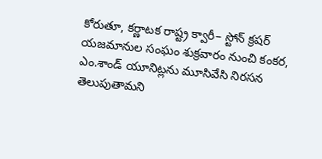కోరుతూ, కర్ణాటక రాష్ట్ర క్వారీ– స్టోన్ క్రషర్ యజమానుల సంఘం శుక్రవారం నుంచి కంకర, ఎం.శాండ్ యూనిట్లను మూసివేసి నిరసన తెలుపుతామని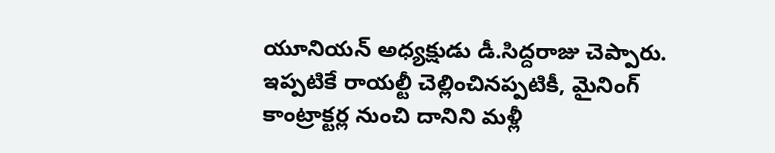యూనియన్ అధ్యక్షుడు డీ.సిద్దరాజు చెప్పారు. ఇప్పటికే రాయల్టీ చెల్లించినప్పటికీ, మైనింగ్ కాంట్రాక్టర్ల నుంచి దానిని మళ్లీ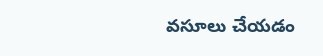వసూలు చేయడం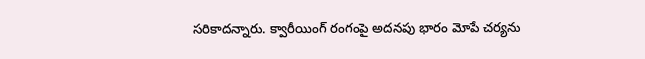సరికాదన్నారు. క్వారీయింగ్ రంగంపై అదనపు భారం మోపే చర్యను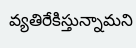వ్యతిరేకిస్తున్నామని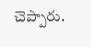చెప్పారు.